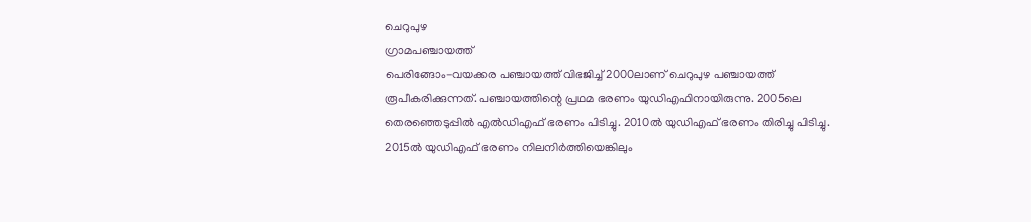ചെറുപുഴ
ഗ്രാമപഞ്ചായത്ത്
പെരിങ്ങോം-വയക്കര പഞ്ചായത്ത് വിഭജിച്ച് 2000ലാണ് ചെറുപുഴ പഞ്ചായത്ത് രൂപീകരിക്കുന്നത്. പഞ്ചായത്തിന്റെ പ്രഥമ ഭരണം യുഡിഎഫിനായിരുന്നു. 2005ലെ തെരഞ്ഞെടുപ്പിൽ എൽഡിഎഫ് ഭരണം പിടിച്ചു. 2010ൽ യുഡിഎഫ് ഭരണം തിരിച്ചു പിടിച്ചു. 2015ൽ യുഡിഎഫ് ഭരണം നിലനിർത്തിയെങ്കിലും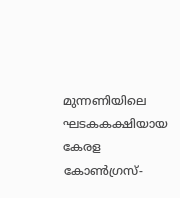മുന്നണിയിലെ ഘടകകക്ഷിയായ കേരള കോൺഗ്രസ്-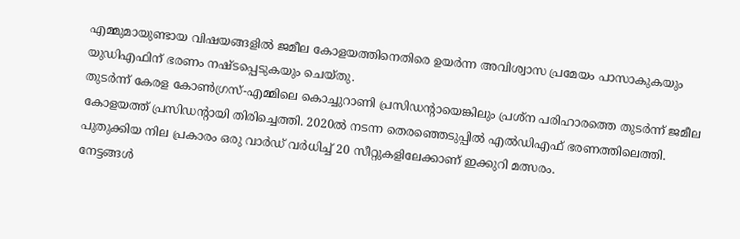എമ്മുമായുണ്ടായ വിഷയങ്ങളിൽ ജമീല കോളയത്തിനെതിരെ ഉയർന്ന അവിശ്വാസ പ്രമേയം പാസാകുകയും യുഡിഎഫിന് ഭരണം നഷ്ടപ്പെടുകയും ചെയ്തു.
തുടർന്ന് കേരള കോൺഗ്രസ്-എമ്മിലെ കൊച്ചുറാണി പ്രസിഡന്റായെങ്കിലും പ്രശ്ന പരിഹാരത്തെ തുടർന്ന് ജമീല കോളയത്ത് പ്രസിഡന്റായി തിരിച്ചെത്തി. 2020ൽ നടന്ന തെരഞ്ഞെടുപ്പിൽ എൽഡിഎഫ് ഭരണത്തിലെത്തി. പുതുക്കിയ നില പ്രകാരം ഒരു വാർഡ് വർധിച്ച് 20 സീറ്റുകളിലേക്കാണ് ഇക്കുറി മത്സരം.
നേട്ടങ്ങൾ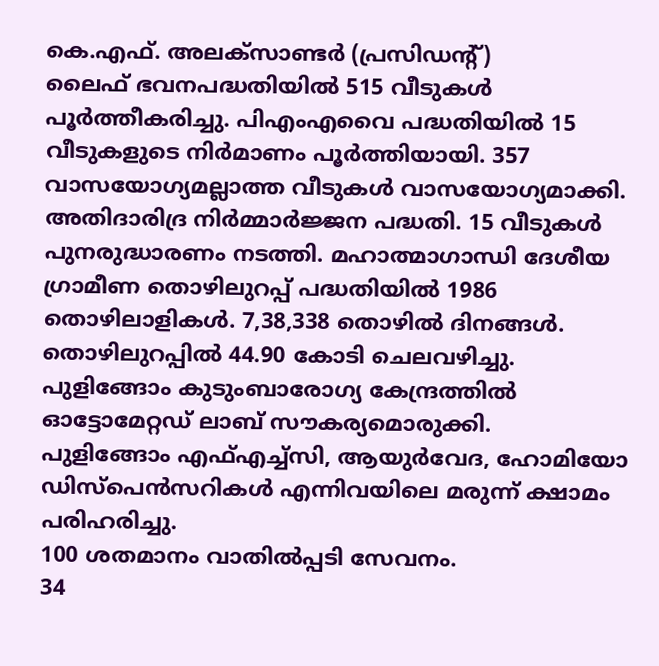കെ.എഫ്. അലക്സാണ്ടർ (പ്രസിഡന്റ്)
ലൈഫ് ഭവനപദ്ധതിയിൽ 515 വീടുകൾ പൂർത്തീകരിച്ചു. പിഎംഎവൈ പദ്ധതിയിൽ 15 വീടുകളുടെ നിർമാണം പൂർത്തിയായി. 357 വാസയോഗ്യമല്ലാത്ത വീടുകൾ വാസയോഗ്യമാക്കി.
അതിദാരിദ്ര നിർമ്മാർജ്ജന പദ്ധതി. 15 വീടുകൾ പുനരുദ്ധാരണം നടത്തി. മഹാത്മാഗാന്ധി ദേശീയ ഗ്രാമീണ തൊഴിലുറപ്പ് പദ്ധതിയിൽ 1986 തൊഴിലാളികൾ. 7,38,338 തൊഴിൽ ദിനങ്ങൾ.
തൊഴിലുറപ്പിൽ 44.90 കോടി ചെലവഴിച്ചു.
പുളിങ്ങോം കുടുംബാരോഗ്യ കേന്ദ്രത്തിൽ ഓട്ടോമേറ്റഡ് ലാബ് സൗകര്യമൊരുക്കി.
പുളിങ്ങോം എഫ്എച്ച്സി, ആയുർവേദ, ഹോമിയോ ഡിസ്പെൻസറികൾ എന്നിവയിലെ മരുന്ന് ക്ഷാമം പരിഹരിച്ചു.
100 ശതമാനം വാതിൽപ്പടി സേവനം.
34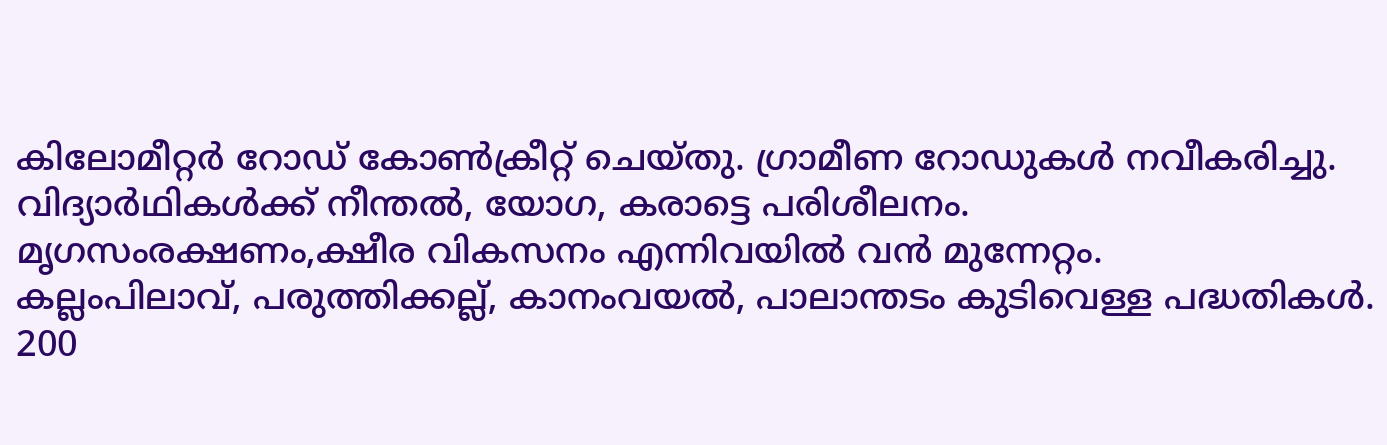കിലോമീറ്റർ റോഡ് കോൺക്രീറ്റ് ചെയ്തു. ഗ്രാമീണ റോഡുകൾ നവീകരിച്ചു.
വിദ്യാർഥികൾക്ക് നീന്തൽ, യോഗ, കരാട്ടെ പരിശീലനം.
മൃഗസംരക്ഷണം,ക്ഷീര വികസനം എന്നിവയിൽ വൻ മുന്നേറ്റം.
കല്ലംപിലാവ്, പരുത്തിക്കല്ല്, കാനംവയൽ, പാലാന്തടം കുടിവെള്ള പദ്ധതികൾ.
200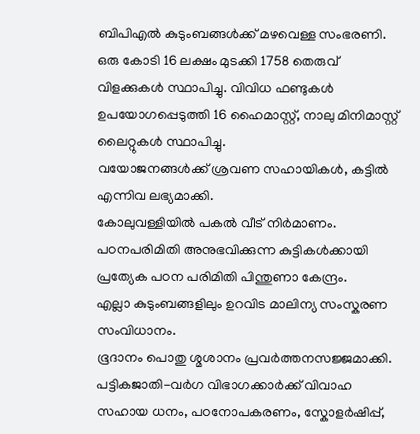ബിപിഎൽ കുടുംബങ്ങൾക്ക് മഴവെള്ള സംഭരണി.
ഒരു കോടി 16 ലക്ഷം മുടക്കി 1758 തെരുവ് വിളക്കുകൾ സ്ഥാപിച്ചു. വിവിധ ഫണ്ടുകൾ ഉപയോഗപ്പെടുത്തി 16 ഹൈമാസ്റ്റ്, നാലു മിനിമാസ്റ്റ് ലൈറ്റുകൾ സ്ഥാപിച്ചു.
വയോജനങ്ങൾക്ക് ശ്രവണ സഹായികൾ, കട്ടിൽ എന്നിവ ലഭ്യമാക്കി.
കോലുവള്ളിയിൽ പകൽ വീട് നിർമാണം.
പഠനപരിമിതി അനുഭവിക്കുന്ന കുട്ടികൾക്കായി പ്രത്യേക പഠന പരിമിതി പിന്തുണാ കേന്ദ്രം.
എല്ലാ കുടുംബങ്ങളിലും ഉറവിട മാലിന്യ സംസ്കരണ സംവിധാനം.
ഭൂദാനം പൊതു ശ്മശാനം പ്രവർത്തനസജ്ജമാക്കി.
പട്ടികജാതി-വർഗ വിഭാഗക്കാർക്ക് വിവാഹ സഹായ ധനം, പഠനോപകരണം, സ്കോളർഷിപ്പ്,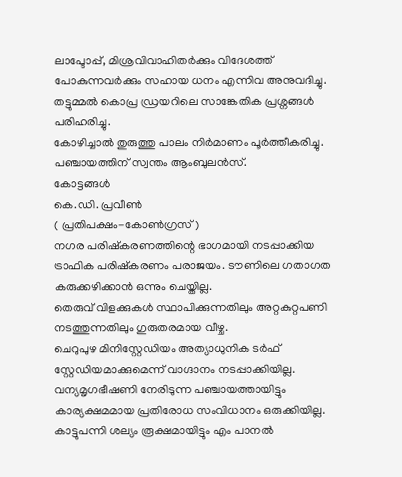ലാപ്ടോപ്പ്, മിശ്രവിവാഹിതർക്കും വിദേശത്ത് പോകുന്നവർക്കും സഹായ ധനം എന്നിവ അനുവദിച്ചു.
തട്ടുമ്മൽ കൊപ്ര ഡ്രയറിലെ സാങ്കേതിക പ്രശ്നങ്ങൾ പരിഹരിച്ചു.
കോഴിച്ചാൽ തുരുത്തു പാലം നിർമാണം പൂർത്തീകരിച്ചു.
പഞ്ചായത്തിന് സ്വന്തം ആംബുലൻസ്.
കോട്ടങ്ങൾ
കെ.ഡി. പ്രവീൺ
( പ്രതിപക്ഷം-കോൺഗ്രസ്)
നഗര പരിഷ്കരണത്തിന്റെ ഭാഗമായി നടപ്പാക്കിയ ട്രാഫിക പരിഷ്കരണം പരാജയം. ടൗണിലെ ഗതാഗത കരുക്കഴിക്കാൻ ഒന്നും ചെയ്തില്ല.
തെരുവ് വിളക്കുകൾ സ്ഥാപിക്കുന്നതിലും അറ്റകുറ്റപണി നടത്തുന്നതിലും ഗുരുതരമായ വീഴ്ച.
ചെറുപുഴ മിനിസ്റ്റേഡിയം അത്യാധുനിക ടർഫ് സ്റ്റേഡിയമാക്കുമെന്ന് വാഗ്ദാനം നടപ്പാക്കിയില്ല.
വന്യമൃഗഭീഷണി നേരിടുന്ന പഞ്ചായത്തായിട്ടും കാര്യക്ഷമമായ പ്രതിരോധ സംവിധാനം ഒരുക്കിയില്ല.
കാട്ടുപന്നി ശല്യം രൂക്ഷമായിട്ടും എം പാനൽ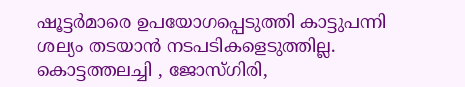ഷൂട്ടർമാരെ ഉപയോഗപ്പെടുത്തി കാട്ടുപന്നി ശല്യം തടയാൻ നടപടികളെടുത്തില്ല.
കൊട്ടത്തലച്ചി , ജോസ്ഗിരി,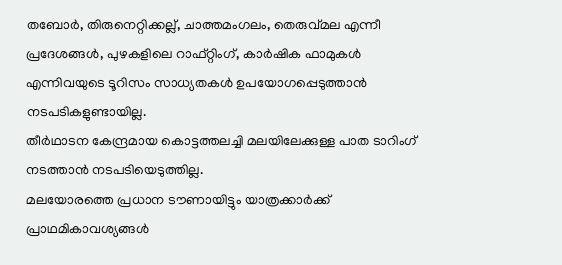തബോർ, തിരുനെറ്റിക്കല്ല്, ചാത്തമംഗലം, തെരുവ്മല എന്നീ പ്രദേശങ്ങൾ, പുഴകളിലെ റാഫ്റ്റിംഗ്, കാർഷിക ഫാമുകൾ എന്നിവയുടെ ടൂറിസം സാധ്യതകൾ ഉപയോഗപ്പെടുത്താൻ നടപടികളുണ്ടായില്ല.
തീർഥാടന കേന്ദ്രമായ കൊട്ടത്തലച്ചി മലയിലേക്കുള്ള പാത ടാറിംഗ് നടത്താൻ നടപടിയെടുത്തില്ല.
മലയോരത്തെ പ്രധാന ടൗണായിട്ടും യാത്രക്കാർക്ക് പ്രാഥമികാവശ്യങ്ങൾ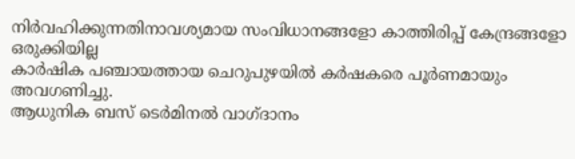നിർവഹിക്കുന്നതിനാവശ്യമായ സംവിധാനങ്ങളോ കാത്തിരിപ്പ് കേന്ദ്രങ്ങളോ ഒരുക്കിയില്ല
കാർഷിക പഞ്ചായത്തായ ചെറുപുഴയിൽ കർഷകരെ പൂർണമായും അവഗണിച്ചു.
ആധുനിക ബസ് ടെർമിനൽ വാഗ്ദാനം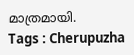മാത്രമായി.
Tags : Cherupuzha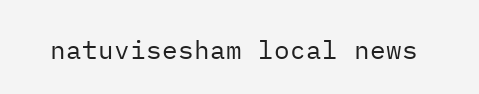natuvisesham local news